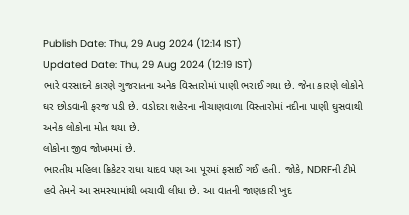Publish Date: Thu, 29 Aug 2024 (12:14 IST)
Updated Date: Thu, 29 Aug 2024 (12:19 IST)
ભારે વરસાદને કારણે ગુજરાતના અનેક વિસ્તારોમાં પાણી ભરાઈ ગયા છે. જેના કારણે લોકોને ઘર છોડવાની ફરજ પડી છે. વડોદરા શહેરના નીચાણવાળા વિસ્તારોમાં નદીના પાણી ઘુસવાથી અનેક લોકોના મોત થયા છે.
લોકોના જીવ જોખમમાં છે.
ભારતીય મહિલા ક્રિકેટર રાધા યાદવ પણ આ પૂરમાં ફસાઈ ગઈ હતી. જોકે, NDRFની ટીમે હવે તેમને આ સમસ્યામાંથી બચાવી લીધા છે. આ વાતની જાણકારી ખુદ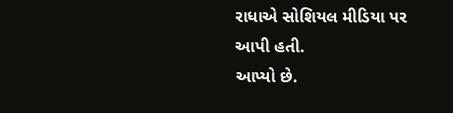રાધાએ સોશિયલ મીડિયા પર આપી હતી.
આપ્યો છે.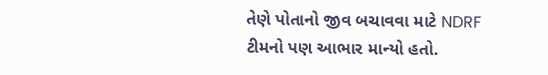તેણે પોતાનો જીવ બચાવવા માટે NDRF ટીમનો પણ આભાર માન્યો હતો.